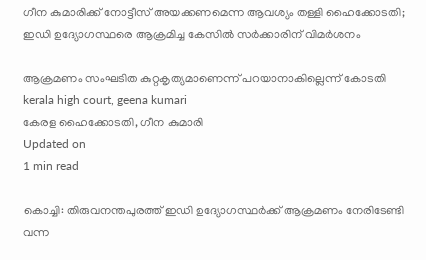ഗീന കുമാരിക്ക് നോട്ടീസ് അയക്കണമെന്ന ആവശ്യം തള്ളി ഹൈക്കോടതി; ഇഡി ഉദ്യോഗസ്ഥരെ ആക്രമിച്ച കേസില്‍ സര്‍ക്കാരിന് വിമര്‍ശനം

ആക്രമണം സംഘടിത കുറ്റകൃത്യമാണെന്ന് പറയാനാകില്ലെന്ന് കോടതി
kerala high court, geena kumari
കേരള ഹൈക്കോടതി, ഗീന കുമാരി
Updated on
1 min read

കൊച്ചി: തിരുവനന്തപുരത്ത് ഇഡി ഉദ്യോഗസ്ഥര്‍ക്ക് ആക്രമണം നേരിടേണ്ടി വന്ന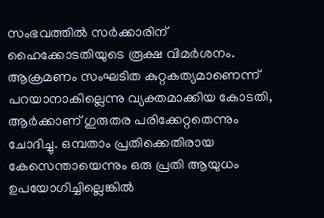സംഭവത്തില്‍ സര്‍ക്കാരിന് ഹൈക്കോടതിയുടെ രൂക്ഷ വിമര്‍ശനം. ആക്രമണം സംഘടിത കുറ്റകത്യമാണെന്ന് പറയാനാകില്ലെന്നു വ്യക്തമാക്കിയ കോടതി, ആര്‍ക്കാണ് ഗുരുതര പരിക്കേറ്റതെന്നും ചോദിച്ചു. ഒമ്പതാം പ്രതിക്കെതിരായ കേസെന്തായെന്നും ഒരു പ്രതി ആയുധം ഉപയോഗിച്ചില്ലെങ്കില്‍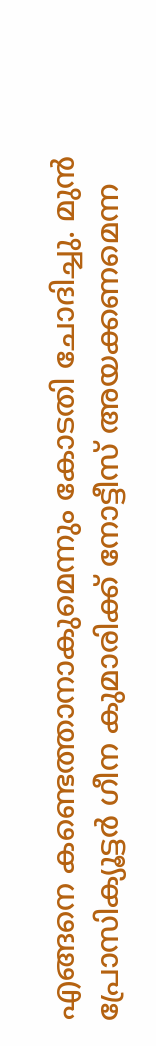എങ്ങനെ കണ്ടെത്താനാകുമെന്നും കോടതി ചോദിച്ചു. മുന്‍ പ്രോസിക്യൂട്ടര്‍ ഗീന കുമാരിക്ക് നോട്ടീസ് അയക്കണമെന്ന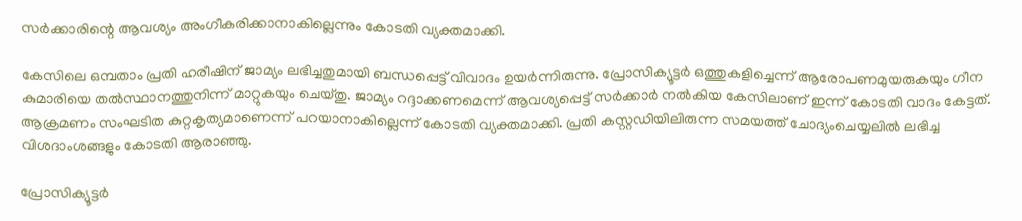സര്‍ക്കാരിന്റെ ആവശ്യം അംഗീകരിക്കാനാകില്ലെന്നും കോടതി വ്യക്തമാക്കി.

കേസിലെ ഒമ്പതാം പ്രതി ഹരീഷിന് ജാമ്യം ലഭിച്ചതുമായി ബന്ധപ്പെട്ട് വിവാദം ഉയര്‍ന്നിരുന്നു. പ്രോസിക്യൂട്ടര്‍ ഒത്തുകളിച്ചെന്ന് ആരോപണമുയരുകയും ഗീന കുമാരിയെ തല്‍സ്ഥാനത്തുനിന്ന് മാറ്റുകയും ചെയ്തു. ജാമ്യം റദ്ദാക്കണമെന്ന് ആവശ്യപ്പെട്ട് സര്‍ക്കാര്‍ നല്‍കിയ കേസിലാണ് ഇന്ന് കോടതി വാദം കേട്ടത്. ആക്രമണം സംഘടിത കുറ്റകൃത്യമാണെന്ന് പറയാനാകില്ലെന്ന് കോടതി വ്യക്തമാക്കി. പ്രതി കസ്റ്റഡിയിലിരുന്ന സമയത്ത് ചോദ്യംചെയ്യലില്‍ ലഭിച്ച വിശദാംശങ്ങളും കോടതി ആരാഞ്ഞു.

പ്രോസിക്യൂട്ടര്‍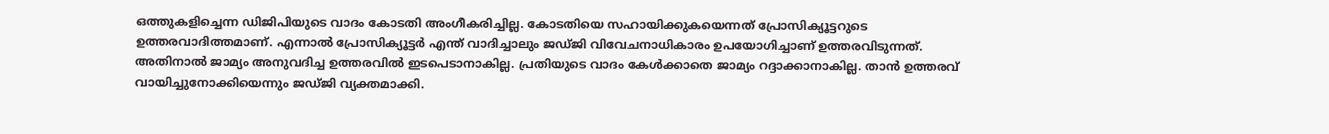ഒത്തുകളിച്ചെന്ന ഡിജിപിയുടെ വാദം കോടതി അംഗീകരിച്ചില്ല. കോടതിയെ സഹായിക്കുകയെന്നത് പ്രോസിക്യൂട്ടറുടെ ഉത്തരവാദിത്തമാണ്. എന്നാല്‍ പ്രോസിക്യൂട്ടര്‍ എന്ത് വാദിച്ചാലും ജഡ്ജി വിവേചനാധികാരം ഉപയോഗിച്ചാണ് ഉത്തരവിടുന്നത്. അതിനാല്‍ ജാമ്യം അനുവദിച്ച ഉത്തരവില്‍ ഇടപെടാനാകില്ല. പ്രതിയുടെ വാദം കേള്‍ക്കാതെ ജാമ്യം റദ്ദാക്കാനാകില്ല. താന്‍ ഉത്തരവ് വായിച്ചുനോക്കിയെന്നും ജഡ്ജി വ്യക്തമാക്കി.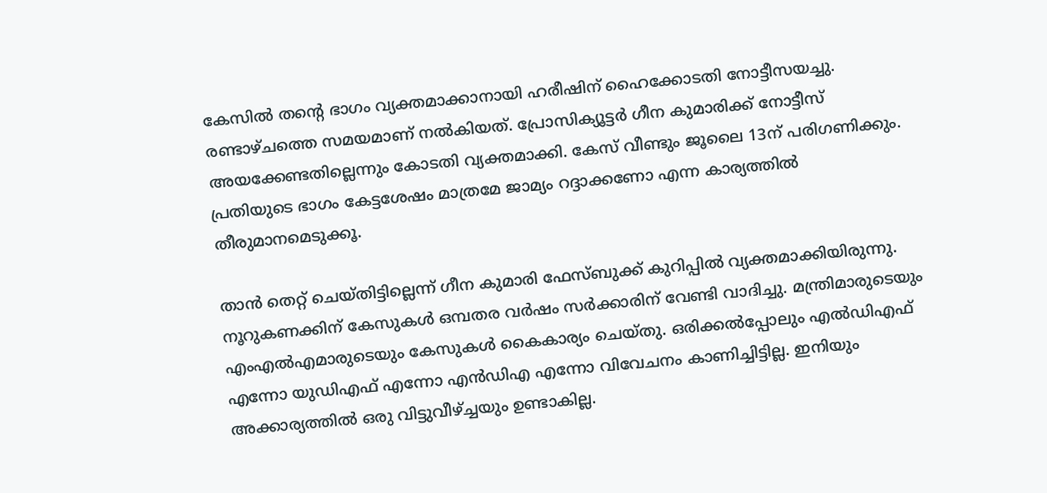കേസില്‍ തന്റെ ഭാഗം വ്യക്തമാക്കാനായി ഹരീഷിന് ഹൈക്കോടതി നോട്ടീസയച്ചു. രണ്ടാഴ്ചത്തെ സമയമാണ് നല്‍കിയത്. പ്രോസിക്യൂട്ടര്‍ ഗീന കുമാരിക്ക് നോട്ടീസ് അയക്കേണ്ടതില്ലെന്നും കോടതി വ്യക്തമാക്കി. കേസ് വീണ്ടും ജൂലൈ 13ന് പരിഗണിക്കും. പ്രതിയുടെ ഭാഗം കേട്ടശേഷം മാത്രമേ ജാമ്യം റദ്ദാക്കണോ എന്ന കാര്യത്തില്‍ തീരുമാനമെടുക്കൂ.

താന്‍ തെറ്റ് ചെയ്തിട്ടില്ലെന്ന് ഗീന കുമാരി ഫേസ്ബുക്ക് കുറിപ്പില്‍ വ്യക്തമാക്കിയിരുന്നു. നൂറുകണക്കിന് കേസുകള്‍ ഒമ്പതര വര്‍ഷം സര്‍ക്കാരിന് വേണ്ടി വാദിച്ചു. മന്ത്രിമാരുടെയും എംഎല്‍എമാരുടെയും കേസുകള്‍ കൈകാര്യം ചെയ്തു. ഒരിക്കല്‍പ്പോലും എല്‍ഡിഎഫ് എന്നോ യുഡിഎഫ് എന്നോ എന്‍ഡിഎ എന്നോ വിവേചനം കാണിച്ചിട്ടില്ല. ഇനിയും അക്കാര്യത്തില്‍ ഒരു വിട്ടുവീഴ്ച്ചയും ഉണ്ടാകില്ല.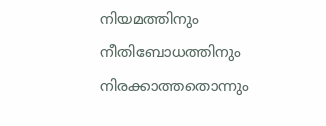നിയമത്തിനും നീതിബോധത്തിനും നിരക്കാത്തതൊന്നും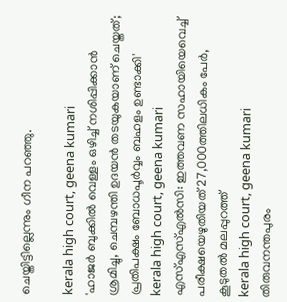ചെയ്തിട്ടില്ലെന്നും ഗീന പറഞ്ഞു.

kerala high court, geena kumari
'ഹാജര്‍ ബുക്കില്‍ വെള്ളം ഒഴിച്ച് നശിപ്പിക്കാന്‍ ശ്രമിച്ചു, ചെമ്പഴന്തി ഉദയന്‍ തടയുകയാണ് ചെയ്തത്; പ്രതിപക്ഷം ബോധപൂര്‍വ്വം ബഹളം ഉണ്ടാക്കി'
kerala high court, geena kumari
എസ്എസ്എല്‍സി: ഇത്തവണ സഹായിയെവെച്ച് പരീക്ഷയെഴുതിയത് 27,000ത്തിലധികം പേര്‍, കൂടുതല്‍ മലപ്പുറത്ത്
kerala high court, geena kumari
തിരുവനന്തപുരം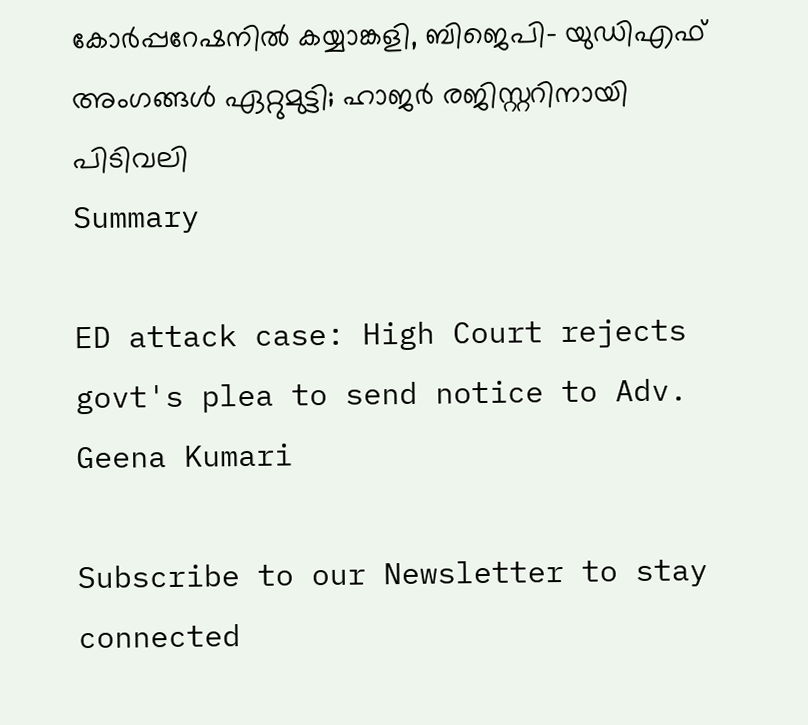കോര്‍പ്പറേഷനില്‍ കയ്യാങ്കളി, ബിജെപി- യുഡിഎഫ് അംഗങ്ങള്‍ ഏറ്റുമുട്ടി; ഹാജര്‍ രജിസ്റ്ററിനായി പിടിവലി
Summary

ED attack case: High Court rejects govt's plea to send notice to Adv. Geena Kumari

Subscribe to our Newsletter to stay connected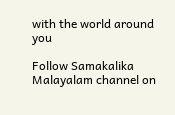with the world around you

Follow Samakalika Malayalam channel on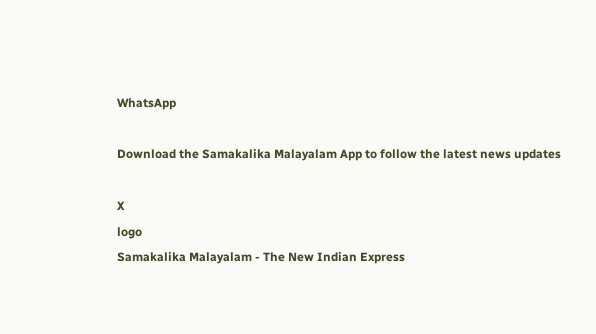WhatsApp

Download the Samakalika Malayalam App to follow the latest news updates

X
logo
Samakalika Malayalam - The New Indian Express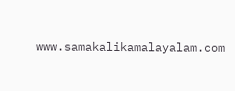www.samakalikamalayalam.com